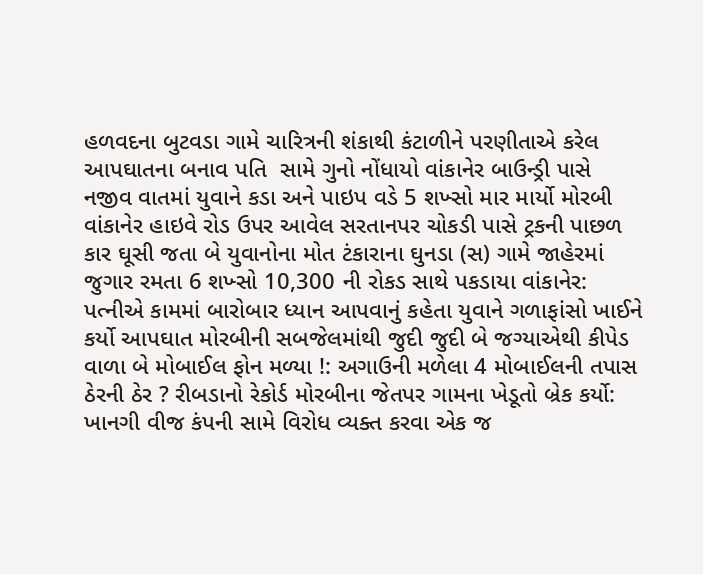હળવદના બુટવડા ગામે ચારિત્રની શંકાથી કંટાળીને પરણીતાએ કરેલ આપઘાતના બનાવ પતિ  સામે ગુનો નોંધાયો વાંકાનેર બાઉન્ડ્રી પાસે નજીવ વાતમાં યુવાને કડા અને પાઇપ વડે 5 શખ્સો માર માર્યો મોરબી વાંકાનેર હાઇવે રોડ ઉપર આવેલ સરતાનપર ચોકડી પાસે ટ્રકની પાછળ કાર ઘૂસી જતા બે યુવાનોના મોત ટંકારાના ઘુનડા (સ) ગામે જાહેરમાં જુગાર રમતા 6 શખ્સો 10,300 ની રોકડ સાથે પકડાયા વાંકાનેર: પત્નીએ કામમાં બારોબાર ધ્યાન આપવાનું કહેતા યુવાને ગળાફાંસો ખાઈને કર્યો આપઘાત મોરબીની સબજેલમાંથી જુદી જુદી બે જગ્યાએથી કીપેડ વાળા બે મોબાઈલ ફોન મળ્યા !: અગાઉની મળેલા 4 મોબાઈલની તપાસ ઠેરની ઠેર ? રીબડાનો રેકોર્ડ મોરબીના જેતપર ગામના ખેડૂતો બ્રેક કર્યો: ખાનગી વીજ કંપની સામે વિરોધ વ્યક્ત કરવા એક જ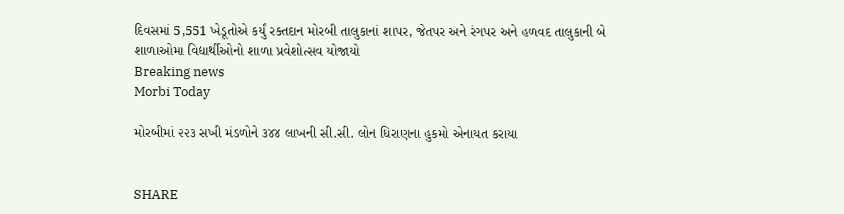દિવસમાં 5,551 ખેડૂતોએ કર્યું રક્તદાન મોરબી તાલુકાનાં શાપર, જેતપર અને રંગપર અને હળવદ તાલુકાની બે શાળાઓમા વિદ્યાર્થીઓનો શાળા પ્રવેશોત્સવ યોજાયો
Breaking news
Morbi Today

મોરબીમાં ૨૨૩ સખી મંડળોને ૩૪૪ લાખની સી.સી. લોન ધિરાણના હુકમો એનાયત કરાયા


SHARE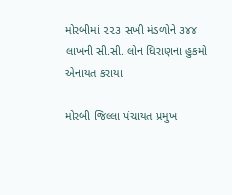મોરબીમાં ૨૨૩ સખી મંડળોને ૩૪૪ લાખની સી.સી. લોન ધિરાણના હુકમો એનાયત કરાયા

મોરબી જિલ્લા પંચાયત પ્રમુખ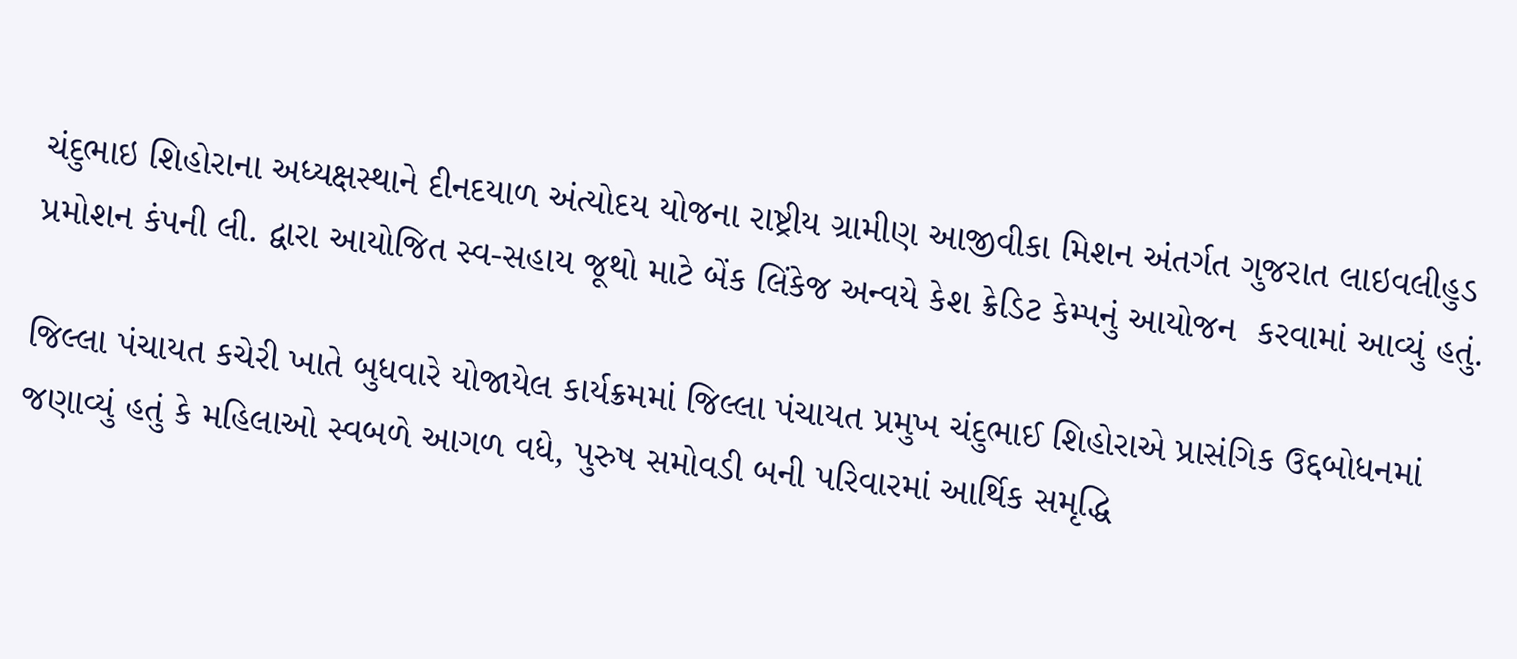ચંદુભાઇ શિહોરાના અધ્યક્ષસ્થાને દીનદયાળ અંત્યોદય યોજના રાષ્ટ્રીય ગ્રામીણ આજીવીકા મિશન અંતર્ગત ગુજરાત લાઇવલીહુડ પ્રમોશન કંપની લી. દ્વારા આયોજિત સ્વ-સહાય જૂથો માટે બેંક લિંકેજ અન્વયે કેશ ક્રેડિટ કેમ્પનું આયોજન  કરવામાં આવ્યું હતું.

જિલ્લા પંચાયત કચેરી ખાતે બુધવારે યોજાયેલ કાર્યક્રમમાં જિલ્લા પંચાયત પ્રમુખ ચંદુભાઈ શિહોરાએ પ્રાસંગિક ઉદ્દબોધનમાં જણાવ્યું હતું કે મહિલાઓ સ્વબળે આગળ વધે, પુરુષ સમોવડી બની પરિવારમાં આર્થિક સમૃદ્ધિ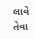લાવે તેવા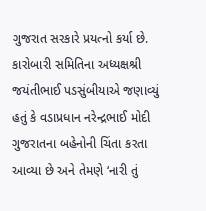ગુજરાત સરકારે પ્રયત્નો કર્યા છે. કારોબારી સમિતિના અધ્યક્ષશ્રી જયંતીભાઈ પડસુંબીયાએ જણાવ્યું હતું કે વડાપ્રધાન નરેન્દ્રભાઈ મોદી ગુજરાતના બહેનોની ચિંતા કરતા આવ્યા છે અને તેમણે ‘નારી તું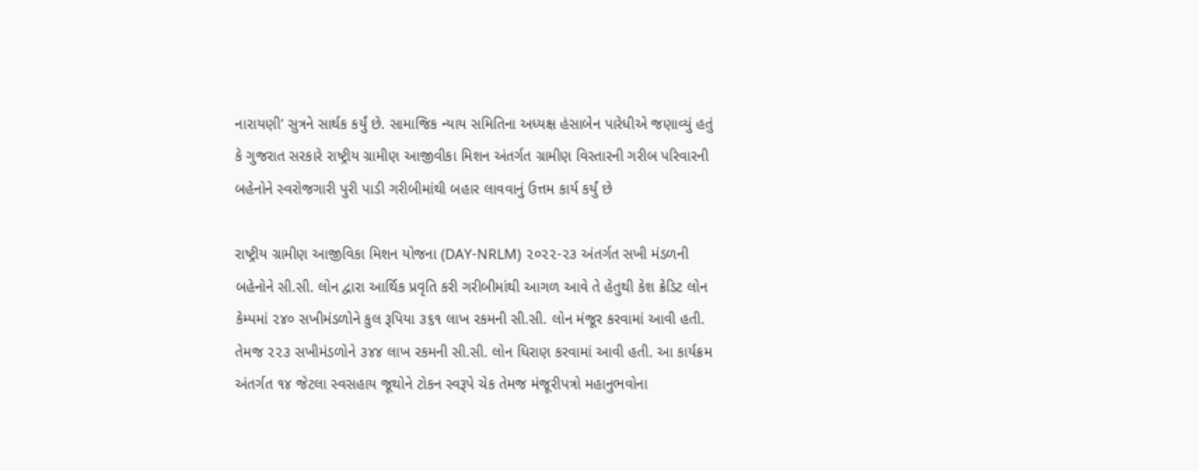નારાયણી’ સુત્રને સાર્થક કર્યું છે. સામાજિક ન્યાય સમિતિના અધ્યક્ષ હંસાબેન પારેધીએ જણાવ્યું હતું કે ગુજરાત સરકારે રાષ્ટ્રીય ગ્રામીણ આજીવીકા મિશન અંતર્ગત ગ્રામીણ વિસ્તારની ગરીબ પરિવારની બહેનોને સ્વરોજગારી પુરી પાડી ગરીબીમાંથી બહાર લાવવાનું ઉત્તમ કાર્ય કર્યું છે

રાષ્ટ્રીય ગ્રામીણ આજીવિકા મિશન યોજના (DAY-NRLM) ૨૦૨૨-૨૩ અંતર્ગત સખી મંડળની બહેનોને સી.સી. લોન દ્વારા આર્થિક પ્રવૃતિ કરી ગરીબીમાંથી આગળ આવે તે હેતુથી કેશ ક્રેડિટ લોન કેમ્પમાં ૨૪૦ સખીમંડળોને કુલ રૂપિયા ૩૬૧ લાખ રકમની સી.સી. લોન મંજૂર કરવામાં આવી હતી. તેમજ ૨૨૩ સખીમંડળોને ૩૪૪ લાખ રકમની સી.સી. લોન ધિરાણ કરવામાં આવી હતી. આ કાર્યક્રમ અંતર્ગત ૧૪ જેટલા સ્વસહાય જૂથોને ટોકન સ્વરૂપે ચેક તેમજ મંજૂરીપત્રો મહાનુભવોના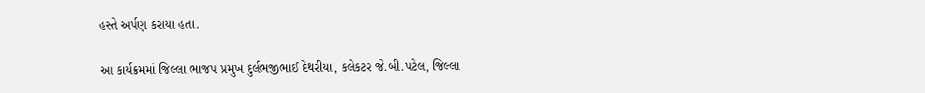હસ્તે અર્પણ કરાયા હતા.

આ કાર્યક્રમમાં જિલ્લા ભાજપ પ્રમુખ દુર્લભજીભાઈ દેથરીયા, કલેકટર જે.બી.પટેલ, જિલ્લા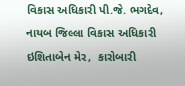વિકાસ અધિકારી પી.જે. ભગદેવ, નાયબ જિલ્લા વિકાસ અધિકારી ઇશિતાબેન મેર,  કારોબારી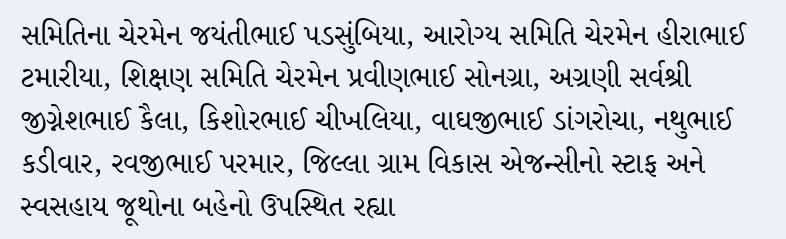સમિતિના ચેરમેન જયંતીભાઈ પડસુંબિયા, આરોગ્ય સમિતિ ચેરમેન હીરાભાઈ ટમારીયા, શિક્ષણ સમિતિ ચેરમેન પ્રવીણભાઈ સોનગ્રા, અગ્રણી સર્વશ્રી જીગ્નેશભાઈ કૈલા, કિશોરભાઈ ચીખલિયા, વાઘજીભાઈ ડાંગરોચા, નથુભાઈ કડીવાર, રવજીભાઈ પરમાર, જિલ્લા ગ્રામ વિકાસ એજન્સીનો સ્ટાફ અને સ્વસહાય જૂથોના બહેનો ઉપસ્થિત રહ્યા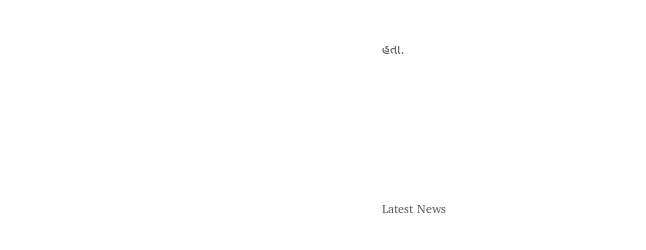હતા.






Latest News